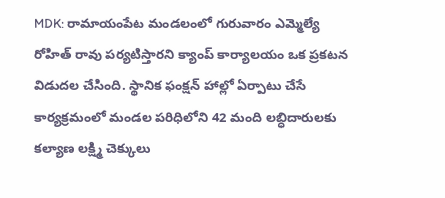MDK: రామాయంపేట మండలంలో గురువారం ఎమ్మెల్యే రోహిత్ రావు పర్యటిస్తారని క్యాంప్ కార్యాలయం ఒక ప్రకటన విడుదల చేసింది. స్థానిక ఫంక్షన్ హాల్లో ఏర్పాటు చేసే కార్యక్రమంలో మండల పరిధిలోని 42 మంది లబ్ధిదారులకు కల్యాణ లక్ష్మి చెక్కులు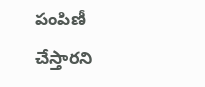పంపిణీ చేస్తారని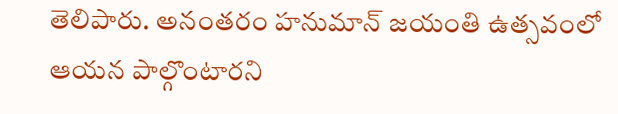తెలిపారు. అనంతరం హనుమాన్ జయంతి ఉత్సవంలో ఆయన పాల్గొంటారని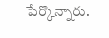పేర్కొన్నారు.